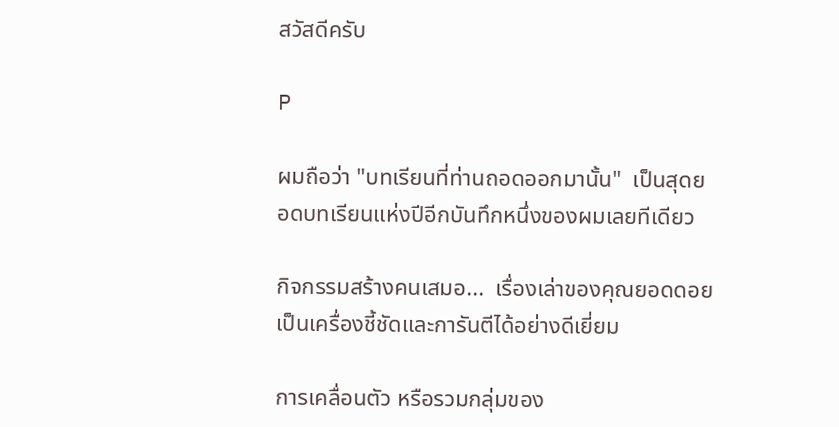สวัสดีครับ

P

ผมถือว่า "บทเรียนที่ท่านถอดออกมานั้น"  เป็นสุดยอดบทเรียนแห่งปีอีกบันทึกหนึ่งของผมเลยทีเดียว

กิจกรรมสร้างคนเสมอ...  เรื่องเล่าของคุณยอดดอย  เป็นเครื่องชี้ชัดและการันตีได้อย่างดีเยี่ยม

การเคลื่อนตัว หรือรวมกลุ่มของ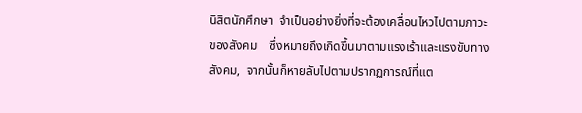นิสิตนักศึกษา  จำเป็นอย่างยิ่งที่จะต้องเคลื่อนไหวไปตามภาวะของสังคม    ซึ่งหมายถึงเกิดขึ้นมาตามแรงเร้าและแรงขับทางสังคม,  จากนั้นก็หายลับไปตามปรากฏการณ์ที่แต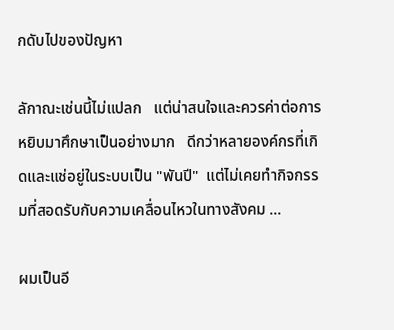กดับไปของปัญหา

ลักาณะเช่นนี้ไม่แปลก   แต่น่าสนใจและควรค่าต่อการหยิบมาศึกษาเป็นอย่างมาก   ดีกว่าหลายองค์กรที่เกิดและแช่อยู่ในระบบเป็น "พันปี"  แต่ไม่เคยทำกิจกรรมที่สอดรับกับความเคลื่อนไหวในทางสังคม ...

ผมเป็นอี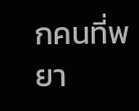กคนที่พยา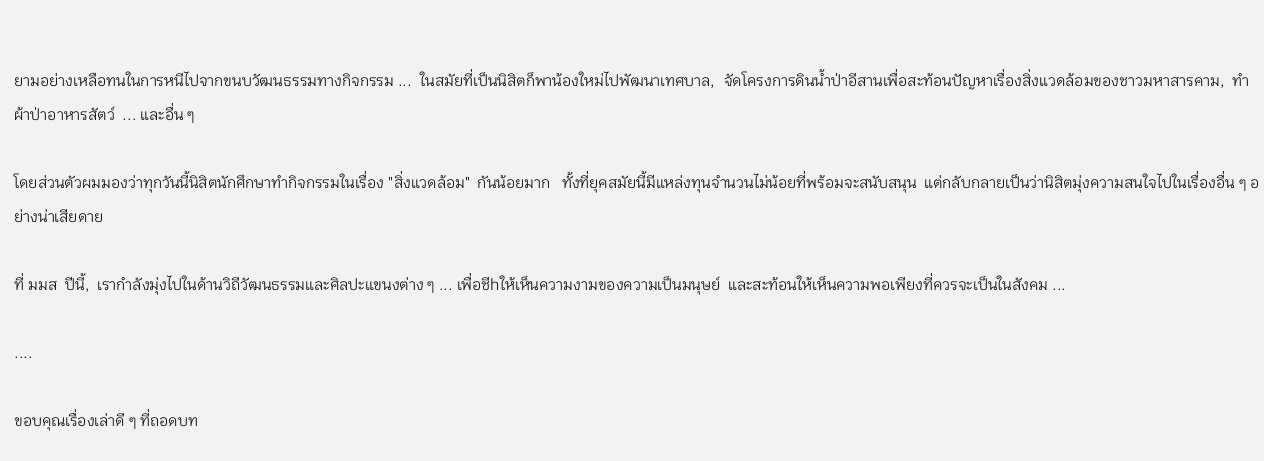ยามอย่างเหลือทนในการหนีไปจากขนบวัฒนธรรมทางกิจกรรม ...  ในสมัยที่เป็นนิสิตก็พาน้องใหม่ไปพัฒนาเทศบาล,  จัดโครงการดินน้ำป่าอีสานเพื่อสะท้อนปัญหาเรื่องสิ่งแวดล้อมของชาวมหาสารคาม,  ทำผ้าป่าอาหารสัตว์  ... และอื่น ๆ

โดยส่วนตัวผมมองว่าทุกวันนี้นิสิตนักศึกษาทำกิจกรรมในเรื่อง "สิ่งแวดล้อม"  กันน้อยมาก   ทั้งที่ยุคสมัยนี้มีแหล่งทุนจำนวนไม่น้อยที่พร้อมจะสนับสนุน  แต่กลับกลายเป็นว่านิสิตมุ่งความสนใจไปในเรื่องอื่น ๆ อย่างน่าเสียดาย

ที่ มมส  ปีนี้,  เรากำลังมุ่งไปในด้านวิถีวัฒนธรรมและศิลปะแขนงต่าง ๆ ... เพื่อชีhให้เห็นความงามของความเป็นมนุษย์  และสะท้อนให้เห็นความพอเพียงที่ควรจะเป็นในสังคม ...

....

ขอบคุณเรื่องเล่าดี ๆ ที่ถอดบท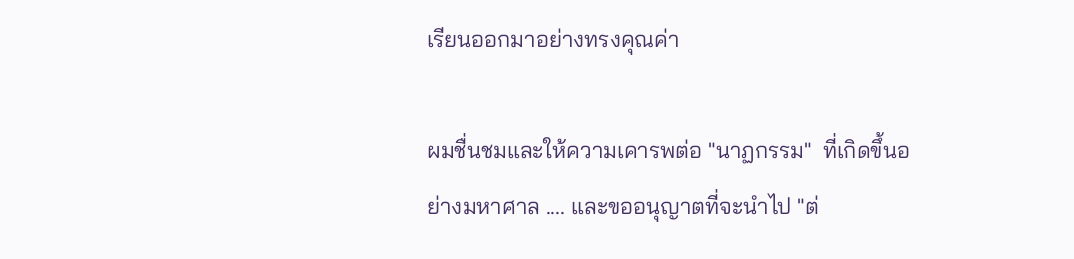เรียนออกมาอย่างทรงคุณค่า

ผมชื่นชมและให้ความเคารพต่อ "นาฏกรรม"  ที่เกิดขึ้นอย่างมหาศาล .... และขออนุญาตที่จะนำไป "ต่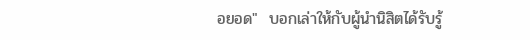อยอด"  บอกเล่าให้กับผู้นำนิสิตได้รับรู้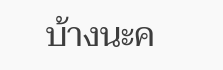บ้างนะค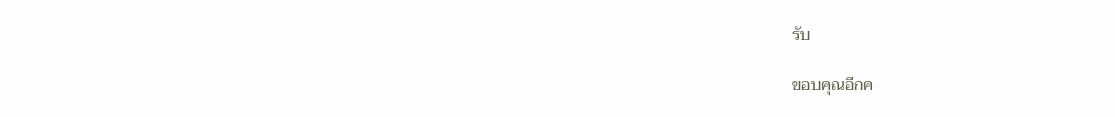รับ

ขอบคุณอีกค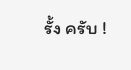รั้ง ครับ !